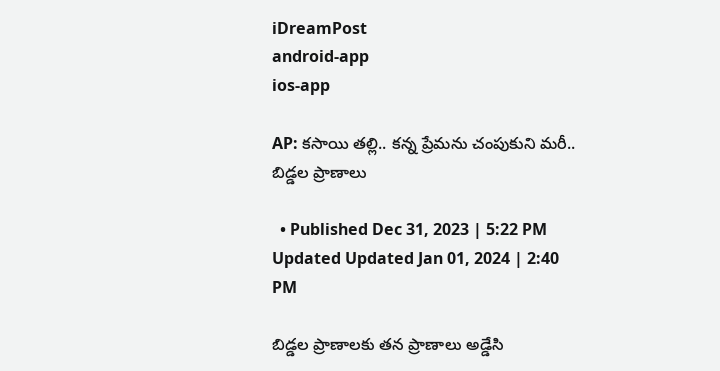iDreamPost
android-app
ios-app

AP: కసాయి తల్లి.. కన్న ప్రేమను చంపుకుని మరీ.. బిడ్డల ప్రాణాలు

  • Published Dec 31, 2023 | 5:22 PM Updated Updated Jan 01, 2024 | 2:40 PM

బిడ్డల ప్రాణాలకు తన ప్రాణాలు అడ్డేసి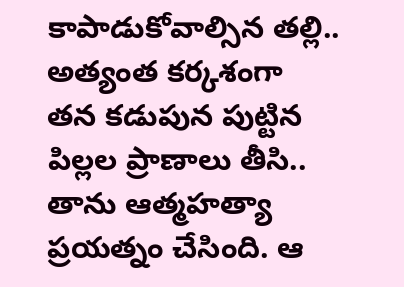కాపాడుకోవాల్సిన తల్లి.. అత్యంత కర్కశంగా తన కడుపున పుట్టిన పిల్లల ప్రాణాలు తీసి.. తాను ఆత్మహత్యా ప్రయత్నం చేసింది. ఆ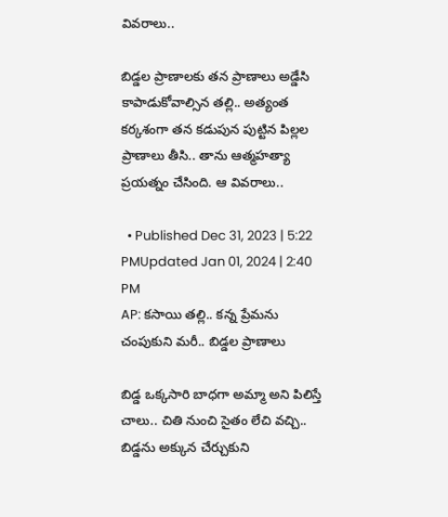వివరాలు..

బిడ్డల ప్రాణాలకు తన ప్రాణాలు అడ్డేసి కాపాడుకోవాల్సిన తల్లి.. అత్యంత కర్కశంగా తన కడుపున పుట్టిన పిల్లల ప్రాణాలు తీసి.. తాను ఆత్మహత్యా ప్రయత్నం చేసింది. ఆ వివరాలు..

  • Published Dec 31, 2023 | 5:22 PMUpdated Jan 01, 2024 | 2:40 PM
AP: కసాయి తల్లి.. కన్న ప్రేమను చంపుకుని మరీ.. బిడ్డల ప్రాణాలు

బిడ్డ ఒక్కసారి బాధగా అమ్మా అని పిలిస్తే చాలు.. చితి నుంచి సైతం లేచి వచ్చి.. బిడ్డను అక్కున చేర్చుకుని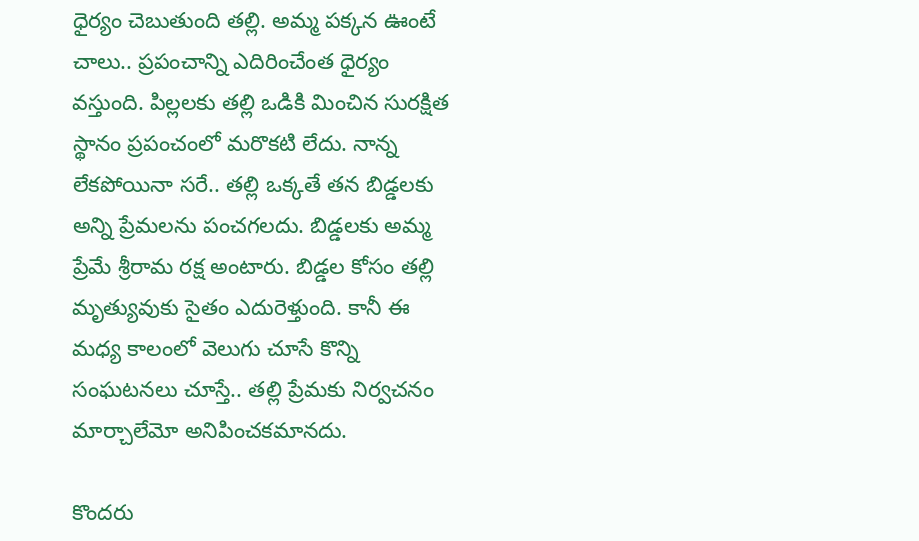ధైర్యం చెబుతుంది తల్లి. అమ్మ పక్కన ఊంటే చాలు.. ప్రపంచాన్ని ఎదిరించేంత ధైర్యం వస్తుంది. పిల్లలకు తల్లి ఒడికి మించిన సురక్షిత స్థానం ప్రపంచంలో మరొకటి లేదు. నాన్న లేకపోయినా సరే.. తల్లి ఒక్కతే తన బిడ్డలకు అన్ని ప్రేమలను పంచగలదు. బిడ్డలకు అమ్మ ప్రేమే శ్రీరామ రక్ష అంటారు. బిడ్డల కోసం తల్లి మృత్యువుకు సైతం ఎదురెళ్తుంది. కానీ ఈ మధ్య కాలంలో వెలుగు చూసే కొన్ని సంఘటనలు చూస్తే.. తల్లి ప్రేమకు నిర్వచనం మార్చాలేమో అనిపించకమానదు.

కొందరు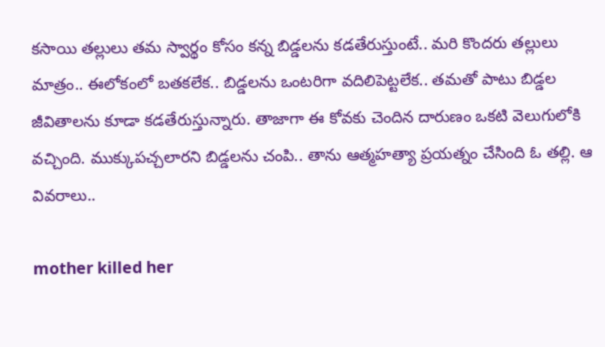కసాయి తల్లులు తమ స్వార్థం కోసం కన్న బిడ్డలను కడతేరుస్తుంటే.. మరి కొందరు తల్లులు మాత్రం.. ఈలోకంలో బతకలేక.. బిడ్డలను ఒంటరిగా వదిలిపెట్టలేక.. తమతో పాటు బిడ్డల జీవితాలను కూడా కడతేరుస్తున్నారు. తాజాగా ఈ కోవకు చెందిన దారుణం ఒకటి వెలుగులోకి వచ్చింది. ముక్కుపచ్చలారని బిడ్డలను చంపి.. తాను ఆత్మహత్యా ప్రయత్నం చేసింది ఓ తల్లి. ఆ వివరాలు..

mother killed her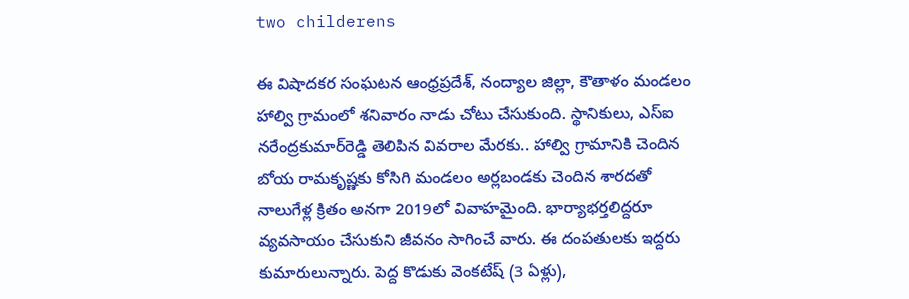two childerens

ఈ విషాదకర సంఘటన ఆంధ్రప్రదేశ్, నంద్యాల జిల్లా, కౌతాళం మండలం హాల్వి గ్రామంలో శనివారం నాడు చోటు చేసుకుంది. స్థానికులు, ఎస్‌ఐ నరేంద్రకుమార్‌రెడ్డి తెలిపిన వివరాల మేరకు.. హాల్వి గ్రామానికి చెందిన బోయ రామకృష్ణకు కోసిగి మండలం అర్లబండకు చెందిన శారదతో నాలుగేళ్ల క్రితం అనగా 2019లో వివాహమైంది. భార్యాభర్తలిద్దరూ వ్యవసాయం చేసుకుని జీవనం సాగించే వారు. ఈ దంపతులకు ఇద్దరు కుమారులున్నారు. పెద్ద కొడుకు వెంకటేష్‌ (3 ఏళ్లు),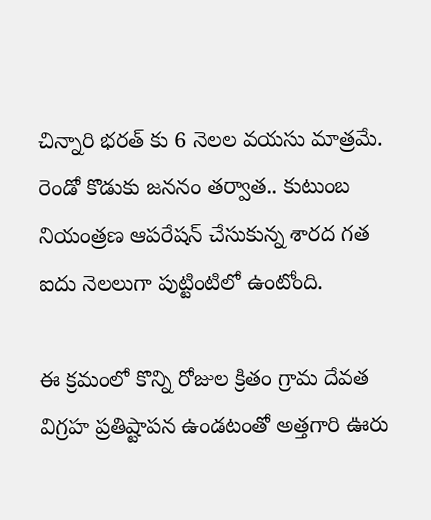చిన్నారి భరత్ కు 6 నెలల వయసు మాత్రమే. రెండో కొడుకు జననం తర్వాత.. కుటుంబ నియంత్రణ ఆపరేషన్‌ చేసుకున్న శారద గత ఐదు నెలలుగా పుట్టింటిలో ఉంటోంది.

ఈ క్రమంలో కొన్ని రోజుల క్రితం గ్రామ దేవత విగ్రహ ప్రతిష్టాపన ఉండటంతో అత్తగారి ఊరు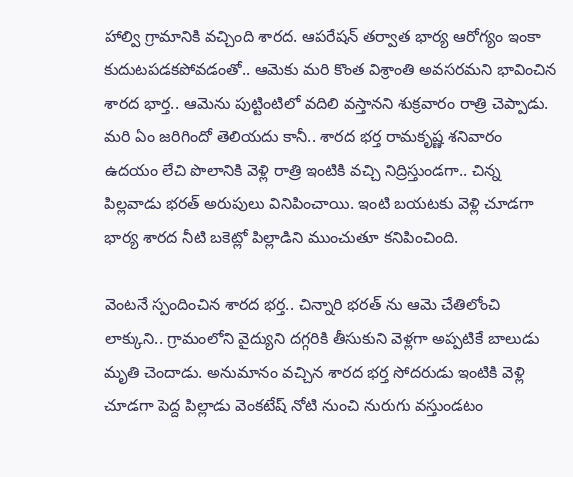హాల్వి గ్రామానికి వచ్చింది శారద. ఆపరేషన్‌ తర్వాత భార్య ఆరోగ్యం ఇంకా కుదుటపడకపోవడంతో.. ఆమెకు మరి కొంత విశ్రాంతి అవసరమని భావించిన శారద భార్త.. ఆమెను పుట్టింటిలో వదిలి వస్తానని శుక్రవారం రాత్రి చెప్పాడు. మరి ఏం జరిగిందో తెలియదు కానీ.. శారద భర్త రామకృష్ణ శనివారం ఉదయం లేచి పొలానికి వెళ్లి రాత్రి ఇంటికి వచ్చి నిద్రిస్తుండగా.. చిన్న పిల్లవాడు భరత్‌ అరుపులు వినిపించాయి. ఇంటి బయటకు వెళ్లి చూడగా భార్య శారద నీటి బకెట్లో పిల్లాడిని ముంచుతూ కనిపించింది.

వెంటనే స్పందించిన శారద భర్త.. చిన్నారి భరత్ ను ఆమె చేతిలోంచి లాక్కుని.. గ్రామంలోని వైద్యుని దగ్గరికి తీసుకుని వెళ్లగా అప్పటికే బాలుడు మృతి చెందాడు. అనుమానం వచ్చిన శారద భర్త సోదరుడు ఇంటికి వెళ్లి చూడగా పెద్ద పిల్లాడు వెంకటేష్‌ నోటి నుంచి నురుగు వస్తుండటం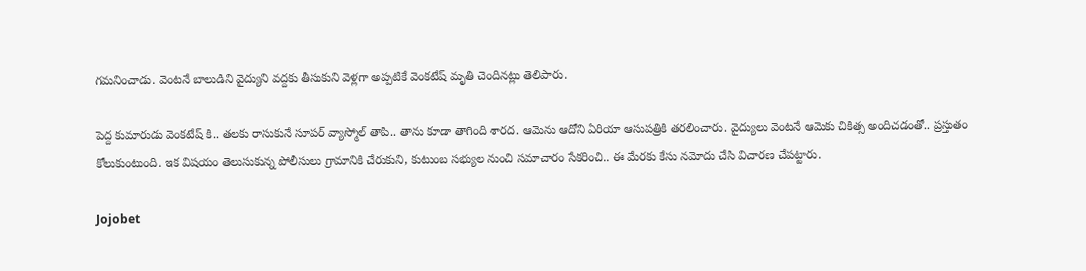గమనించాడు. వెంటనే బాలుడిని వైద్యుని వద్దకు తీసుకుని వెళ్లగా అప్పటికే వెంకటేష్ మృతి చెందినట్లు తెలిపారు.

పెద్ద కుమారుడు వెంకటేష్ కి.. తలకు రాసుకునే సూపర్ వ్యాస్మోల్ తాపి.. తాను కూడా తాగింది శారద. ఆమెను ఆదోని ఏరియా ఆసుపత్రికి తరలించారు. వైద్యులు వెంటనే ఆమెకు చికిత్స అందిచడంతో.. ప్రస్తుతం కోలుకుంటుంది. ఇక విషయం తెలుసుకున్న పోలీసులు గ్రామానికి చేరుకుని, కుటుంబ సభ్యుల నుంచి సమాచారం సేకరించి.. ఈ మేరకు కేసు నమోదు చేసి విచారణ చేపట్టారు.

Jojobet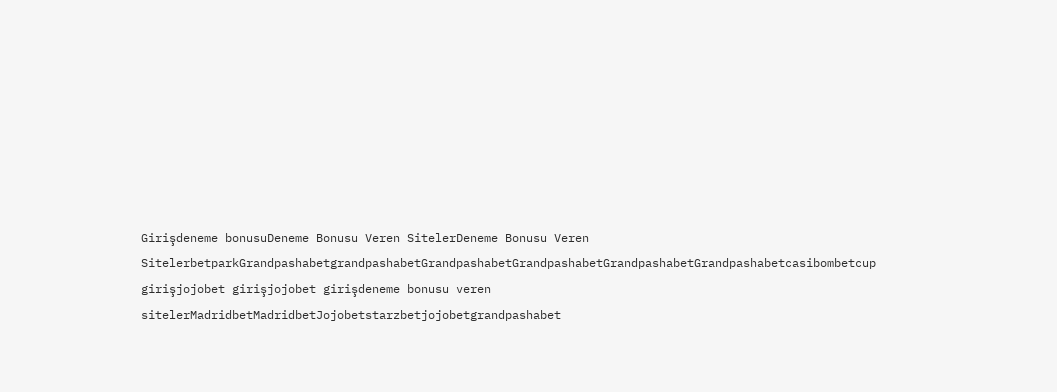Girişdeneme bonusuDeneme Bonusu Veren SitelerDeneme Bonusu Veren SitelerbetparkGrandpashabetgrandpashabetGrandpashabetGrandpashabetGrandpashabetGrandpashabetcasibombetcup girişjojobet girişjojobet girişdeneme bonusu veren sitelerMadridbetMadridbetJojobetstarzbetjojobetgrandpashabet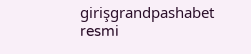girişgrandpashabet resmi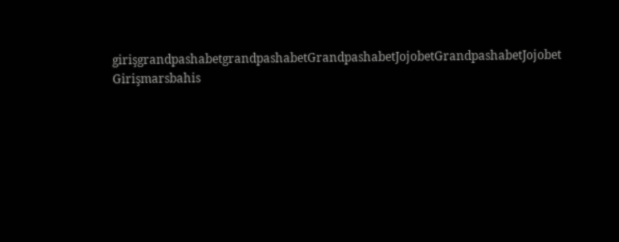girişgrandpashabetgrandpashabetGrandpashabetJojobetGrandpashabetJojobet Girişmarsbahis